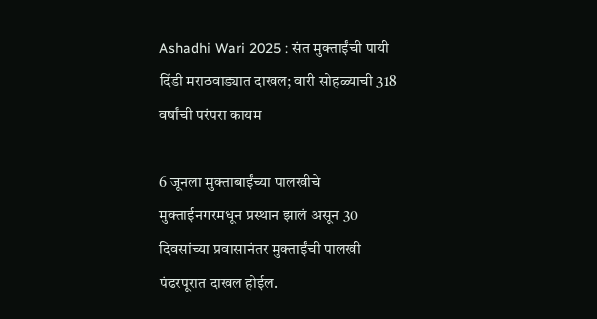Ashadhi Wari 2025 : संत मुक्ताईंची पायी दिंडी मराठवाड्यात दाखल; वारी सोहळ्याची 318 वर्षांची परंपरा कायम

6 जूनला मुक्ताबाईंच्या पालखीचे मुक्ताईनगरमधून प्रस्थान झालं असून 30 दिवसांच्या प्रवासानंतर मुक्ताईंची पालखी पंढरपूरात दाखल होईल.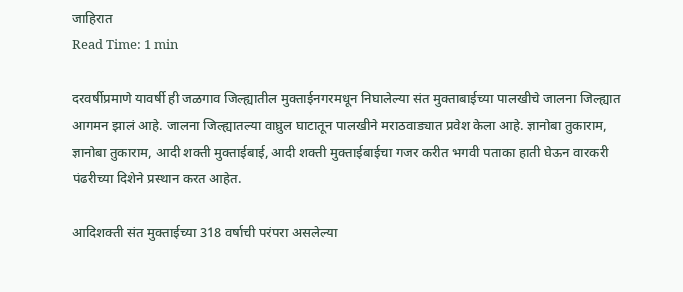जाहिरात
Read Time: 1 min

दरवर्षीप्रमाणे यावर्षी ही जळगाव जिल्ह्यातील मुक्ताईनगरमधून निघालेल्या संत मुक्ताबाईच्या पालखीचे जालना जिल्ह्यात आगमन झालं आहे. जालना जिल्ह्यातल्या वाघ्रुल घाटातून पालखीने मराठवाड्यात प्रवेश केला आहे. ज्ञानोबा तुकाराम, ज्ञानोबा तुकाराम, आदी शक्ती मुक्ताईबाई, आदी शक्ती मुक्ताईबाईचा गजर करीत भगवी पताका हाती घेऊन वारकरी पंढरीच्या दिशेने प्रस्थान करत आहेत.

आदिशक्ती संत मुक्ताईच्या 318 वर्षाची परंपरा असलेल्या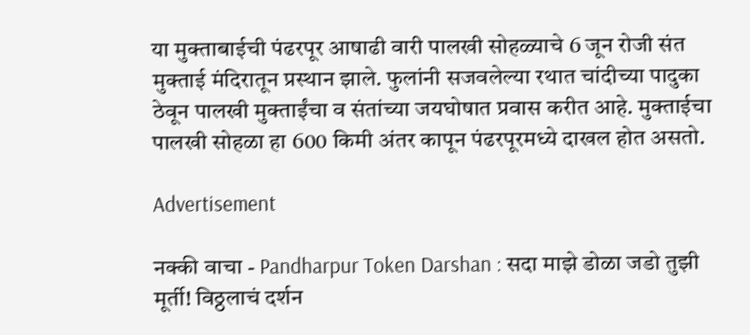या मुक्ताबाईची पंढरपूर आषाढी वारी पालखी सोहळ्याचे 6 जून रोजी संत मुक्ताई मंदिरातून प्रस्थान झाले. फुलांनी सजवलेल्या रथात चांदीच्या पादुका ठेवून पालखी मुक्ताईंचा व संतांच्या जयघोषात प्रवास करीत आहे. मुक्ताईचा पालखी सोहळा हा 600 किमी अंतर कापून पंढरपूरमध्ये दाखल होत असतो.

Advertisement

नक्की वाचा - Pandharpur Token Darshan : सदा माझे डोळा जडो तुझी मूर्ती! विठ्ठलाचं दर्शन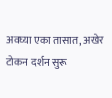अवघ्या एका तासात, अखेर टोकन दर्शन सुरू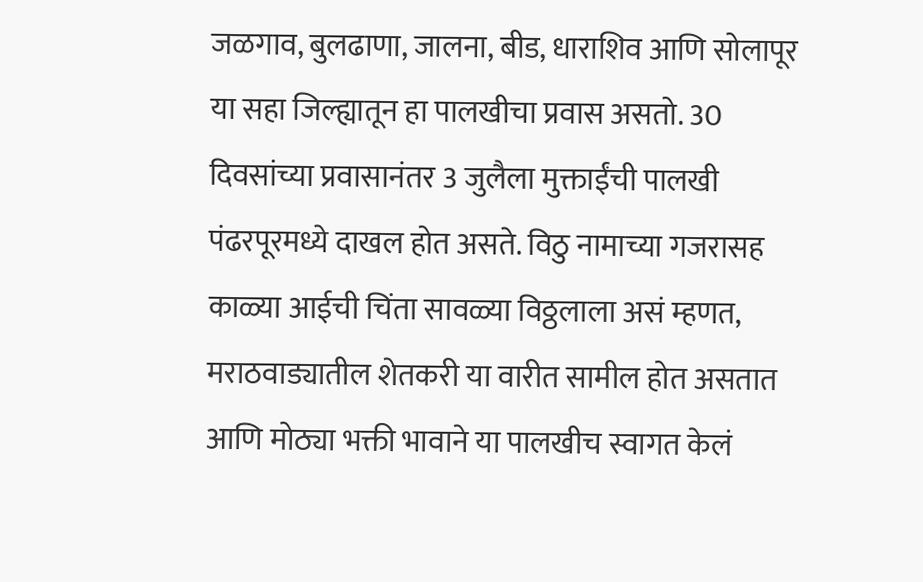जळगाव, बुलढाणा, जालना, बीड, धाराशिव आणि सोलापूर या सहा जिल्ह्यातून हा पालखीचा प्रवास असतो. 30 दिवसांच्या प्रवासानंतर 3 जुलैला मुक्ताईंची पालखी पंढरपूरमध्ये दाखल होत असते. विठु नामाच्या गजरासह काळ्या आईची चिंता सावळ्या विठ्ठलाला असं म्हणत, मराठवाड्यातील शेतकरी या वारीत सामील होत असतात आणि मोठ्या भक्ती भावाने या पालखीच स्वागत केलं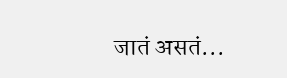जातं असतं...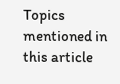Topics mentioned in this article